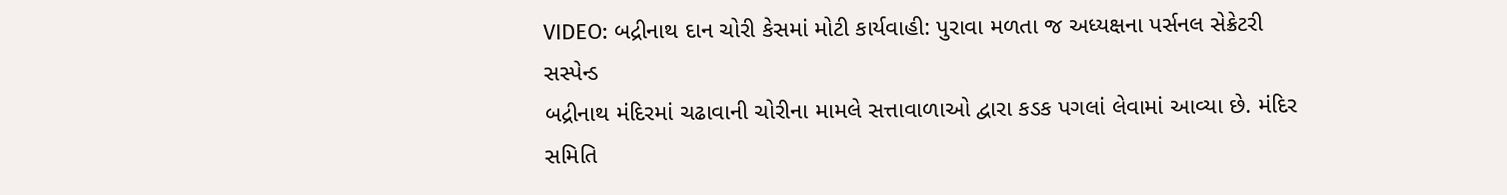VIDEO: બદ્રીનાથ દાન ચોરી કેસમાં મોટી કાર્યવાહી: પુરાવા મળતા જ અધ્યક્ષના પર્સનલ સેક્રેટરી સસ્પેન્ડ
બદ્રીનાથ મંદિરમાં ચઢાવાની ચોરીના મામલે સત્તાવાળાઓ દ્વારા કડક પગલાં લેવામાં આવ્યા છે. મંદિર સમિતિ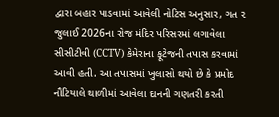દ્વારા બહાર પાડવામાં આવેલી નોટિસ અનુસાર, ગત ૨ જુલાઈ 2026ના રોજ મંદિર પરિસરમાં લગાવેલા સીસીટીવી (CCTV) કેમેરાના ફૂટેજની તપાસ કરવામાં આવી હતી. આ તપાસમાં ખુલાસો થયો છે કે પ્રમોદ નૌટિયાલે થાળીમાં આવેલા દાનની ગણતરી કરતી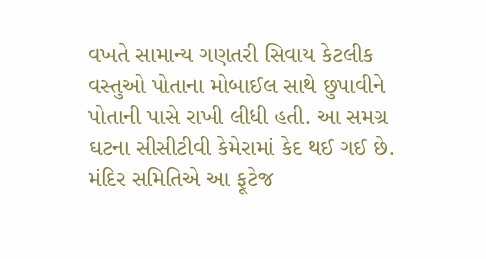વખતે સામાન્ય ગણતરી સિવાય કેટલીક વસ્તુઓ પોતાના મોબાઈલ સાથે છુપાવીને પોતાની પાસે રાખી લીધી હતી. આ સમગ્ર ઘટના સીસીટીવી કેમેરામાં કેદ થઈ ગઈ છે.
મંદિર સમિતિએ આ ફૂટેજ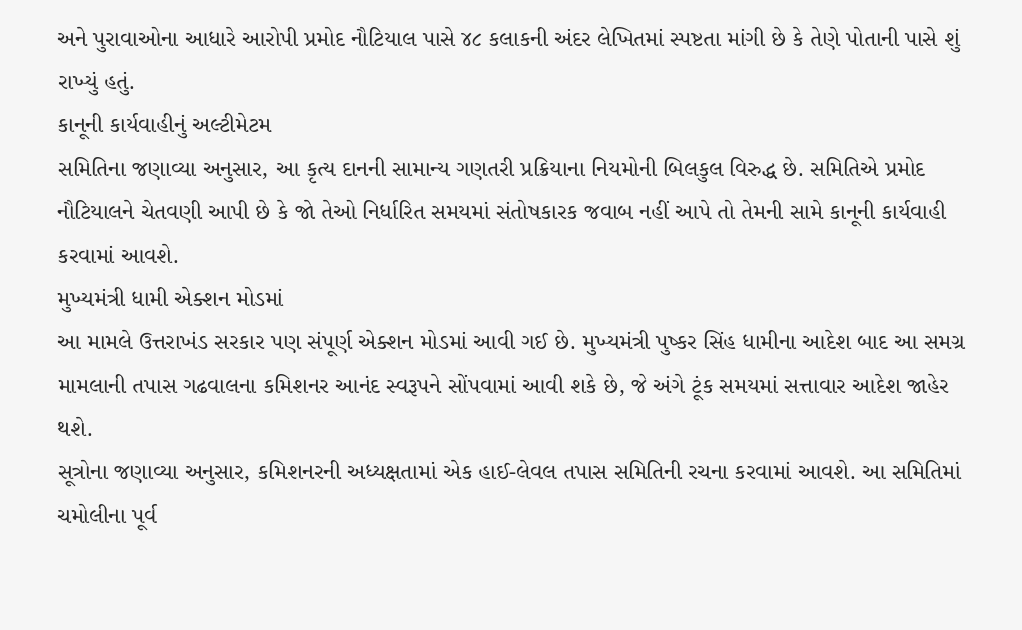અને પુરાવાઓના આધારે આરોપી પ્રમોદ નૌટિયાલ પાસે ૪૮ કલાકની અંદર લેખિતમાં સ્પષ્ટતા માંગી છે કે તેણે પોતાની પાસે શું રાખ્યું હતું.
કાનૂની કાર્યવાહીનું અલ્ટીમેટમ
સમિતિના જણાવ્યા અનુસાર, આ કૃત્ય દાનની સામાન્ય ગણતરી પ્રક્રિયાના નિયમોની બિલકુલ વિરુદ્ધ છે. સમિતિએ પ્રમોદ નૌટિયાલને ચેતવણી આપી છે કે જો તેઓ નિર્ધારિત સમયમાં સંતોષકારક જવાબ નહીં આપે તો તેમની સામે કાનૂની કાર્યવાહી કરવામાં આવશે.
મુખ્યમંત્રી ધામી એક્શન મોડમાં
આ મામલે ઉત્તરાખંડ સરકાર પણ સંપૂર્ણ એક્શન મોડમાં આવી ગઈ છે. મુખ્યમંત્રી પુષ્કર સિંહ ધામીના આદેશ બાદ આ સમગ્ર મામલાની તપાસ ગઢવાલના કમિશનર આનંદ સ્વરૂપને સોંપવામાં આવી શકે છે, જે અંગે ટૂંક સમયમાં સત્તાવાર આદેશ જાહેર થશે.
સૂત્રોના જણાવ્યા અનુસાર, કમિશનરની અધ્યક્ષતામાં એક હાઈ-લેવલ તપાસ સમિતિની રચના કરવામાં આવશે. આ સમિતિમાં ચમોલીના પૂર્વ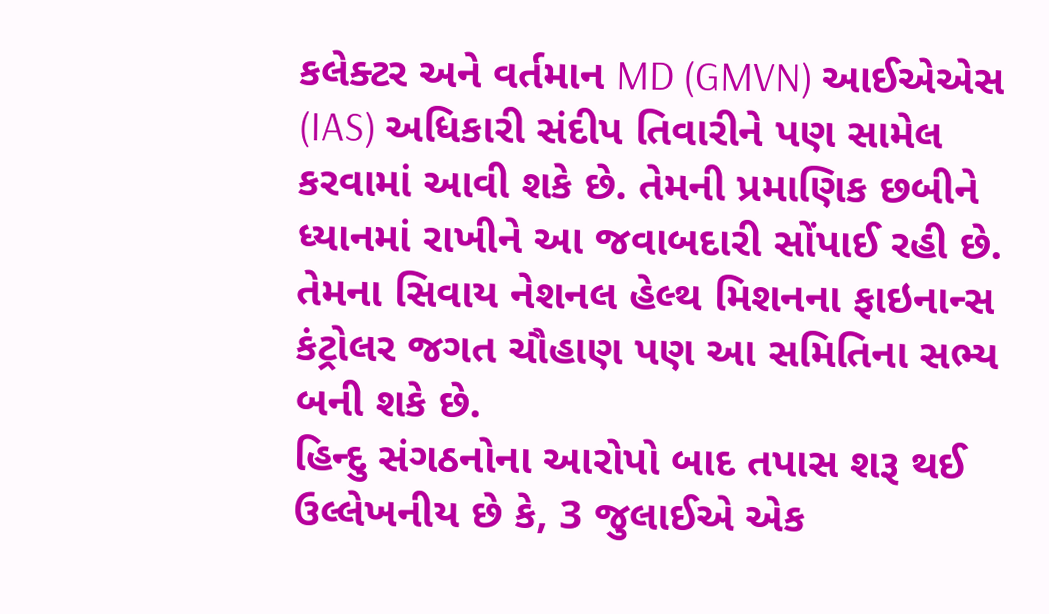કલેક્ટર અને વર્તમાન MD (GMVN) આઈએએસ (IAS) અધિકારી સંદીપ તિવારીને પણ સામેલ કરવામાં આવી શકે છે. તેમની પ્રમાણિક છબીને ધ્યાનમાં રાખીને આ જવાબદારી સોંપાઈ રહી છે. તેમના સિવાય નેશનલ હેલ્થ મિશનના ફાઇનાન્સ કંટ્રોલર જગત ચૌહાણ પણ આ સમિતિના સભ્ય બની શકે છે.
હિન્દુ સંગઠનોના આરોપો બાદ તપાસ શરૂ થઈ
ઉલ્લેખનીય છે કે, 3 જુલાઈએ એક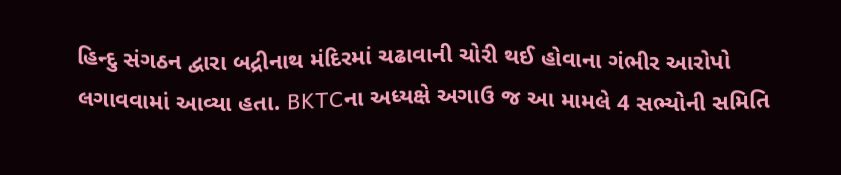હિન્દુ સંગઠન દ્વારા બદ્રીનાથ મંદિરમાં ચઢાવાની ચોરી થઈ હોવાના ગંભીર આરોપો લગાવવામાં આવ્યા હતા. BKTCના અધ્યક્ષે અગાઉ જ આ મામલે 4 સભ્યોની સમિતિ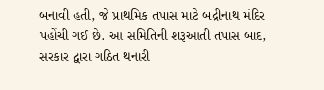બનાવી હતી, જે પ્રાથમિક તપાસ માટે બદ્રીનાથ મંદિર પહોંચી ગઈ છે. આ સમિતિની શરૂઆતી તપાસ બાદ, સરકાર દ્વારા ગઠિત થનારી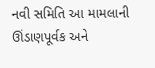નવી સમિતિ આ મામલાની ઊંડાણપૂર્વક અને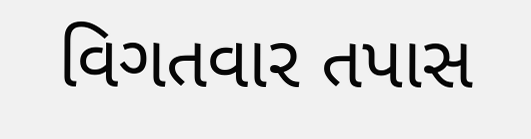વિગતવાર તપાસ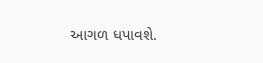આગળ ધપાવશે.